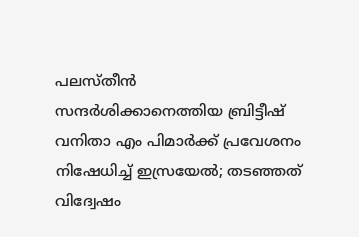പലസ്തീൻ സന്ദര്‍ശിക്കാനെത്തിയ ബ്രിട്ടീഷ് വനിതാ എം പിമാര്‍ക്ക് പ്രവേശനം നിഷേധിച്ച് ഇസ്രയേല്‍; തടഞ്ഞത് വിദ്വേഷം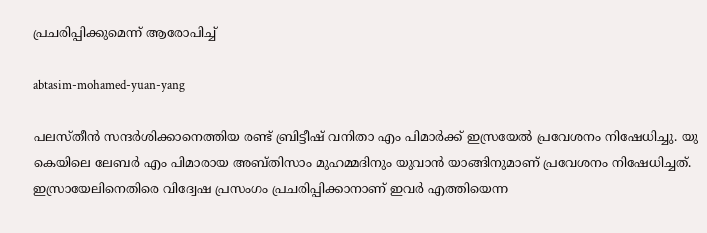പ്രചരിപ്പിക്കുമെന്ന് ആരോപിച്ച്

abtasim-mohamed-yuan-yang

പലസ്തീന്‍ സന്ദര്‍ശിക്കാനെത്തിയ രണ്ട് ബ്രിട്ടീഷ് വനിതാ എം പിമാര്‍ക്ക് ഇസ്രയേല്‍ പ്രവേശനം നിഷേധിച്ചു. യു കെയിലെ ലേബര്‍ എം പിമാരായ അബ്തിസാം മുഹമ്മദിനും യുവാന്‍ യാങ്ങിനുമാണ് പ്രവേശനം നിഷേധിച്ചത്. ഇസ്രായേലിനെതിരെ വിദ്വേഷ പ്രസംഗം പ്രചരിപ്പിക്കാനാണ് ഇവര്‍ എത്തിയെന്ന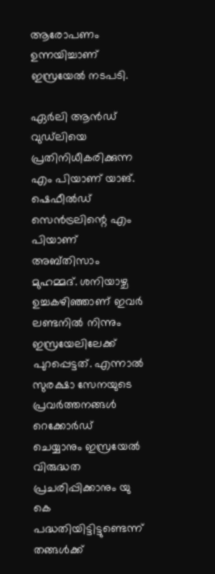ആരോപണം ഉന്നയിച്ചാണ് ഇസ്രയേല്‍ നടപടി.

ഏര്‍ലി ആന്‍ഡ് വുഡ്‌ലിയെ പ്രതിനിധീകരിക്കുന്ന എം പിയാണ് യാങ്. ഷെഫീല്‍ഡ് സെന്‍ട്രലിന്റെ എം പിയാണ് അബ്തിസാം മുഹമ്മദ്. ശനിയാഴ്ച ഉച്ചകഴിഞ്ഞാണ് ഇവര്‍ ലണ്ടനില്‍ നിന്നും ഇസ്രയേലിലേക്ക് പുറപ്പെട്ടത്. എന്നാല്‍ സുരക്ഷാ സേനയുടെ പ്രവര്‍ത്തനങ്ങള്‍ റെക്കോര്‍ഡ് ചെയ്യാനും ഇസ്രയേല്‍ വിരുദ്ധത പ്രചരിപ്പിക്കാനും യു കെ പദ്ധതിയിട്ടിട്ടുണ്ടെന്ന് തങ്ങള്‍ക്ക്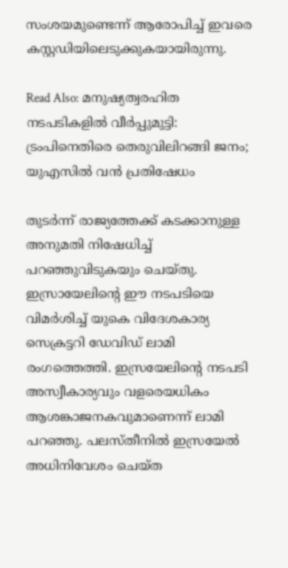സംശയമുണ്ടെന്ന് ആരോപിച്ച് ഇവരെ കസ്റ്റഡിയിലെടുക്കുകയായിരുന്നു.

Read Also: മനുഷ്യത്വരഹിത നടപടികളിൽ വീർപ്പുമുട്ടി: ട്രംപിനെതിരെ തെരുവിലിറങ്ങി ജനം; യുഎസിൽ വൻ പ്രതിഷേധം

തുടര്‍ന്ന് രാജ്യത്തേക്ക് കടക്കാനുള്ള അനുമതി നിഷേധിച്ച് പറഞ്ഞുവിടുകയും ചെയ്തു. ഇസ്രായേലിന്റെ ഈ നടപടിയെ വിമര്‍ശിച്ച് യുകെ വിദേശകാര്യ സെക്രട്ടറി ഡേവിഡ് ലാമി രംഗത്തെത്തി. ഇസ്രയേലിന്റെ നടപടി അസ്വീകാര്യവും വളരെയധികം ആശങ്കാജനകവുമാണെന്ന് ലാമി പറഞ്ഞു. പലസ്തീനില്‍ ഇസ്രയേല്‍ അധിനിവേശം ചെയ്ത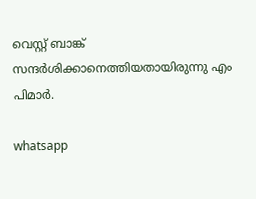വെസ്റ്റ് ബാങ്ക് സന്ദര്‍ശിക്കാനെത്തിയതായിരുന്നു എം പിമാര്‍.

whatsapp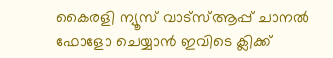കൈരളി ന്യൂസ് വാട്‌സ്ആപ്പ് ചാനല്‍ ഫോളോ ചെയ്യാന്‍ ഇവിടെ ക്ലിക്ക്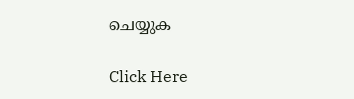ചെയ്യുക

Click Here